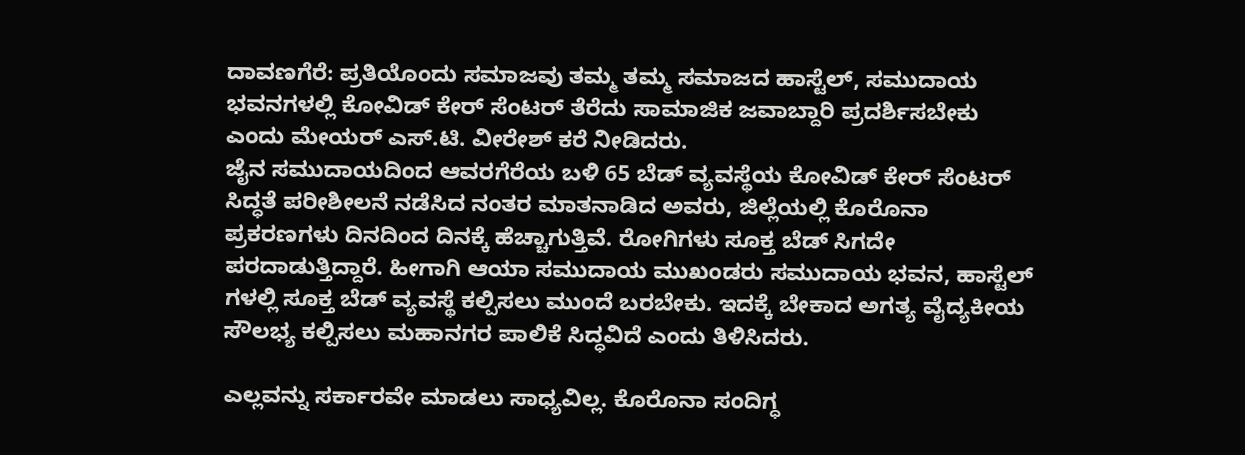ದಾವಣಗೆರೆ: ಪ್ರತಿಯೊಂದು ಸಮಾಜವು ತಮ್ಮ ತಮ್ಮ ಸಮಾಜದ ಹಾಸ್ಟೆಲ್, ಸಮುದಾಯ ಭವನಗಳಲ್ಲಿ ಕೋವಿಡ್ ಕೇರ್ ಸೆಂಟರ್ ತೆರೆದು ಸಾಮಾಜಿಕ ಜವಾಬ್ದಾರಿ ಪ್ರದರ್ಶಿಸಬೇಕು ಎಂದು ಮೇಯರ್ ಎಸ್.ಟಿ. ವೀರೇಶ್ ಕರೆ ನೀಡಿದರು.
ಜೈನ ಸಮುದಾಯದಿಂದ ಆವರಗೆರೆಯ ಬಳಿ 65 ಬೆಡ್ ವ್ಯವಸ್ಥೆಯ ಕೋವಿಡ್ ಕೇರ್ ಸೆಂಟರ್ ಸಿದ್ಧತೆ ಪರೀಶೀಲನೆ ನಡೆಸಿದ ನಂತರ ಮಾತನಾಡಿದ ಅವರು, ಜಿಲ್ಲೆಯಲ್ಲಿ ಕೊರೊನಾ ಪ್ರಕರಣಗಳು ದಿನದಿಂದ ದಿನಕ್ಕೆ ಹೆಚ್ಚಾಗುತ್ತಿವೆ. ರೋಗಿಗಳು ಸೂಕ್ತ ಬೆಡ್ ಸಿಗದೇ ಪರದಾಡುತ್ತಿದ್ದಾರೆ. ಹೀಗಾಗಿ ಆಯಾ ಸಮುದಾಯ ಮುಖಂಡರು ಸಮುದಾಯ ಭವನ, ಹಾಸ್ಟೆಲ್ ಗಳಲ್ಲಿ ಸೂಕ್ತ ಬೆಡ್ ವ್ಯವಸ್ಥೆ ಕಲ್ಪಿಸಲು ಮುಂದೆ ಬರಬೇಕು. ಇದಕ್ಕೆ ಬೇಕಾದ ಅಗತ್ಯ ವೈದ್ಯಕೀಯ ಸೌಲಭ್ಯ ಕಲ್ಪಿಸಲು ಮಹಾನಗರ ಪಾಲಿಕೆ ಸಿದ್ಧವಿದೆ ಎಂದು ತಿಳಿಸಿದರು.

ಎಲ್ಲವನ್ನು ಸರ್ಕಾರವೇ ಮಾಡಲು ಸಾಧ್ಯವಿಲ್ಲ. ಕೊರೊನಾ ಸಂದಿಗ್ಧ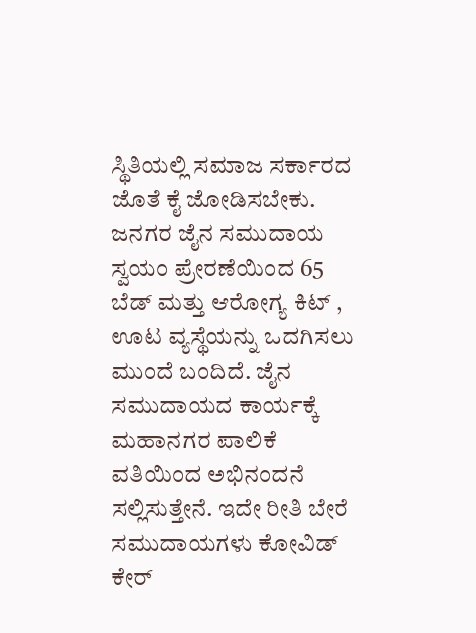ಸ್ಥಿತಿಯಲ್ಲಿ ಸಮಾಜ ಸರ್ಕಾರದ ಜೊತೆ ಕೈ ಜೋಡಿಸಬೇಕು. ಜನಗರ ಜೈನ ಸಮುದಾಯ ಸ್ವಯಂ ಪ್ರೇರಣೆಯಿಂದ 65 ಬೆಡ್ ಮತ್ತು ಆರೋಗ್ಯ ಕಿಟ್ , ಊಟ ವ್ಯಸ್ಥೆಯನ್ನು ಒದಗಿಸಲು ಮುಂದೆ ಬಂದಿದೆ. ಜೈನ ಸಮುದಾಯದ ಕಾರ್ಯಕ್ಕೆ ಮಹಾನಗರ ಪಾಲಿಕೆ ವತಿಯಿಂದ ಅಭಿನಂದನೆ ಸಲ್ಲಿಸುತ್ತೇನೆ. ಇದೇ ರೀತಿ ಬೇರೆ ಸಮುದಾಯಗಳು ಕೋವಿಡ್ ಕೇರ್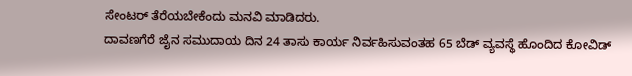ಸೇಂಟರ್ ತೆರೆಯಬೇಕೆಂದು ಮನವಿ ಮಾಡಿದರು.
ದಾವಣಗೆರೆ ಜೈನ ಸಮುದಾಯ ದಿನ 24 ತಾಸು ಕಾರ್ಯ ನಿರ್ವಹಿಸುವಂತಹ 65 ಬೆಡ್ ವ್ಯವಸ್ಥೆ ಹೊಂದಿದ ಕೋವಿಡ್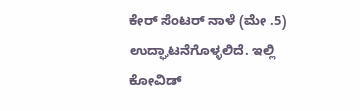ಕೇರ್ ಸೆಂಟರ್ ನಾಳೆ (ಮೇ .5) ಉದ್ಘಾಟನೆಗೊಳ್ಳಲಿದೆ. ಇಲ್ಲಿ ಕೋವಿಡ್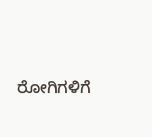ರೋಗಿಗಳಿಗೆ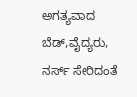ಅಗತ್ಯವಾದ ಬೆಡ್,ವೈದ್ಯರು, ನರ್ಸ್ ಸೇರಿದಂತೆ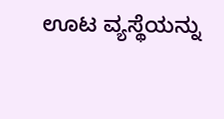ಊಟ ವ್ಯಸ್ಥೆಯನ್ನು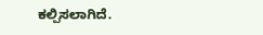ಕಲ್ಪಿಸಲಾಗಿದೆ.